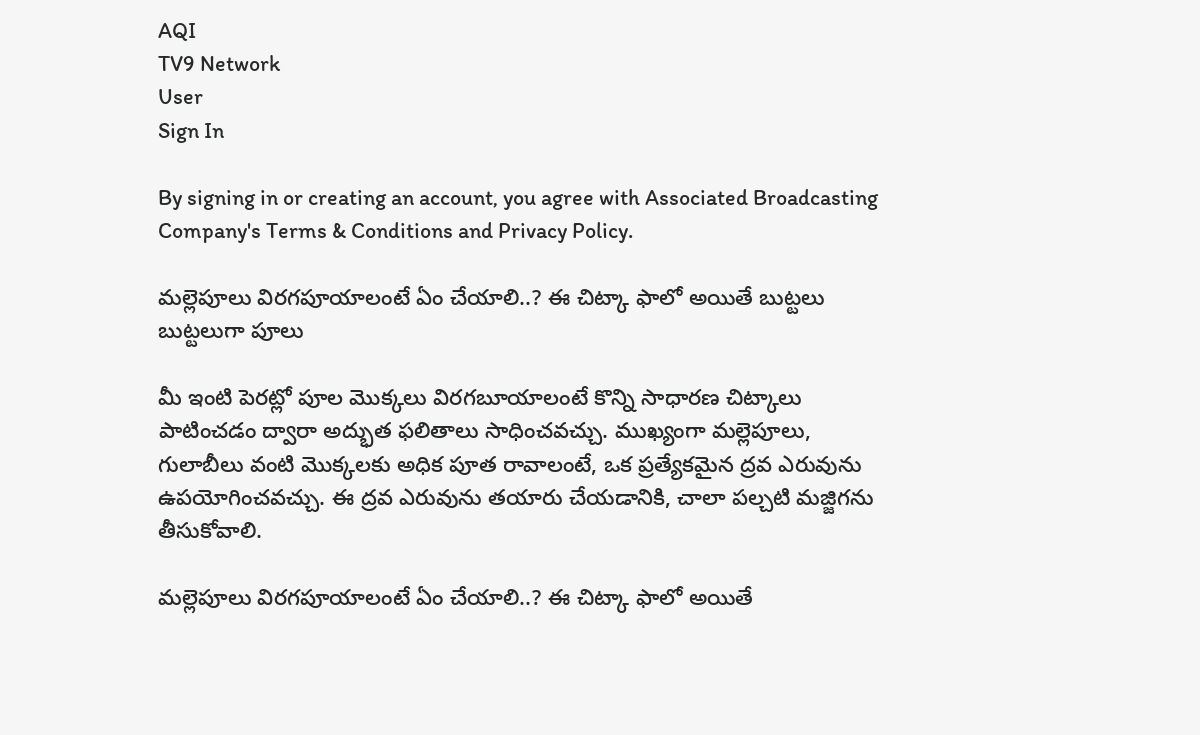AQI
TV9 Network
User
Sign In

By signing in or creating an account, you agree with Associated Broadcasting Company's Terms & Conditions and Privacy Policy.

మల్లెపూలు విరగపూయాలంటే ఏం చేయాలి..? ఈ చిట్కా ఫాలో అయితే బుట్టలు బుట్టలుగా పూలు

మీ ఇంటి పెరట్లో పూల మొక్కలు విరగబూయాలంటే కొన్ని సాధారణ చిట్కాలు పాటించడం ద్వారా అద్భుత ఫలితాలు సాధించవచ్చు. ముఖ్యంగా మల్లెపూలు, గులాబీలు వంటి మొక్కలకు అధిక పూత రావాలంటే, ఒక ప్రత్యేకమైన ద్రవ ఎరువును ఉపయోగించవచ్చు. ఈ ద్రవ ఎరువును తయారు చేయడానికి, చాలా పల్చటి మజ్జిగను తీసుకోవాలి.

మల్లెపూలు విరగపూయాలంటే ఏం చేయాలి..? ఈ చిట్కా ఫాలో అయితే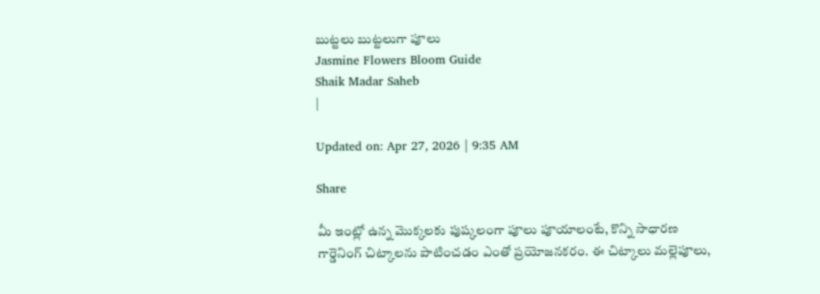బుట్టలు బుట్టలుగా పూలు
Jasmine Flowers Bloom Guide
Shaik Madar Saheb
|

Updated on: Apr 27, 2026 | 9:35 AM

Share

మీ ఇంట్లో ఉన్న మొక్కలకు పుష్కలంగా పూలు పూయాలంటే, కొన్ని సాధారణ గార్డెనింగ్ చిట్కాలను పాటించడం ఎంతో ప్రయోజనకరం. ఈ చిట్కాలు మల్లెపూలు,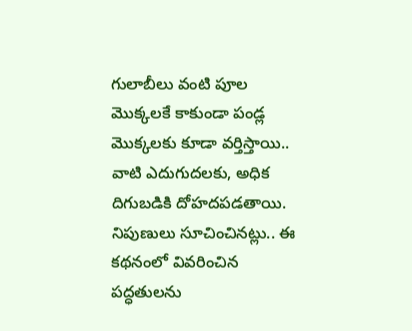గులాబీలు వంటి పూల మొక్కలకే కాకుండా పండ్ల మొక్కలకు కూడా వర్తిస్తాయి.. వాటి ఎదుగుదలకు, అధిక దిగుబడికి దోహదపడతాయి. నిపుణులు సూచించినట్లు.. ఈ కథనంలో వివరించిన పద్ధతులను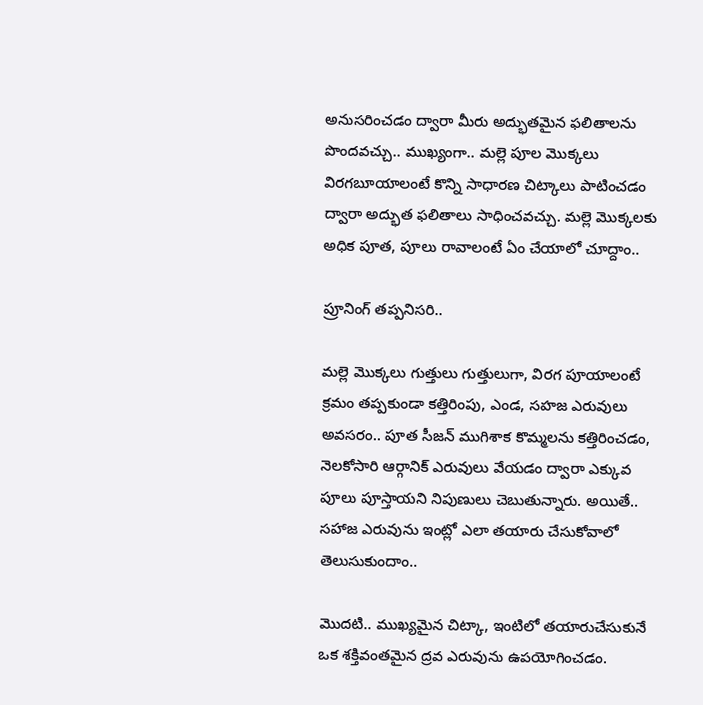అనుసరించడం ద్వారా మీరు అద్భుతమైన ఫలితాలను పొందవచ్చు.. ముఖ్యంగా.. మల్లె పూల మొక్కలు విరగబూయాలంటే కొన్ని సాధారణ చిట్కాలు పాటించడం ద్వారా అద్భుత ఫలితాలు సాధించవచ్చు. మల్లె మొక్కలకు అధిక పూత, పూలు రావాలంటే ఏం చేయాలో చూద్దాం..

ప్రూనింగ్ తప్పనిసరి..

మల్లె మొక్కలు గుత్తులు గుత్తులుగా, విరగ పూయాలంటే క్రమం తప్పకుండా కత్తిరింపు, ఎండ, సహజ ఎరువులు అవసరం.. పూత సీజన్ ముగిశాక కొమ్మలను కత్తిరించడం, నెలకోసారి ఆర్గానిక్ ఎరువులు వేయడం ద్వారా ఎక్కువ పూలు పూస్తాయని నిపుణులు చెబుతున్నారు. అయితే.. సహాజ ఎరువును ఇంట్లో ఎలా తయారు చేసుకోవాలో తెలుసుకుందాం..

మొదటి.. ముఖ్యమైన చిట్కా, ఇంటిలో తయారుచేసుకునే ఒక శక్తివంతమైన ద్రవ ఎరువును ఉపయోగించడం.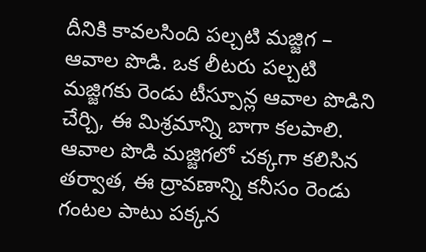దీనికి కావలసింది పల్చటి మజ్జిగ – ఆవాల పొడి. ఒక లీటరు పల్చటి మజ్జిగకు రెండు టీస్పూన్ల ఆవాల పొడిని చేర్చి, ఈ మిశ్రమాన్ని బాగా కలపాలి. ఆవాల పొడి మజ్జిగలో చక్కగా కలిసిన తర్వాత, ఈ ద్రావణాన్ని కనీసం రెండు గంటల పాటు పక్కన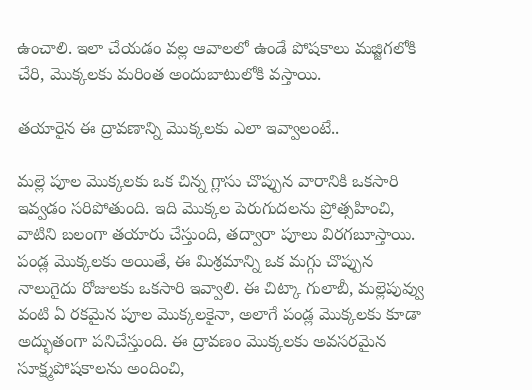ఉంచాలి. ఇలా చేయడం వల్ల ఆవాలలో ఉండే పోషకాలు మజ్జిగలోకి చేరి, మొక్కలకు మరింత అందుబాటులోకి వస్తాయి.

తయారైన ఈ ద్రావణాన్ని మొక్కలకు ఎలా ఇవ్వాలంటే..

మల్లె పూల మొక్కలకు ఒక చిన్న గ్లాసు చొప్పున వారానికి ఒకసారి ఇవ్వడం సరిపోతుంది. ఇది మొక్కల పెరుగుదలను ప్రోత్సహించి, వాటిని బలంగా తయారు చేస్తుంది, తద్వారా పూలు విరగబూస్తాయి. పండ్ల మొక్కలకు అయితే, ఈ మిశ్రమాన్ని ఒక మగ్గు చొప్పున నాలుగైదు రోజులకు ఒకసారి ఇవ్వాలి. ఈ చిట్కా గులాబీ, మల్లెపువ్వు వంటి ఏ రకమైన పూల మొక్కలకైనా, అలాగే పండ్ల మొక్కలకు కూడా అద్భుతంగా పనిచేస్తుంది. ఈ ద్రావణం మొక్కలకు అవసరమైన సూక్ష్మపోషకాలను అందించి,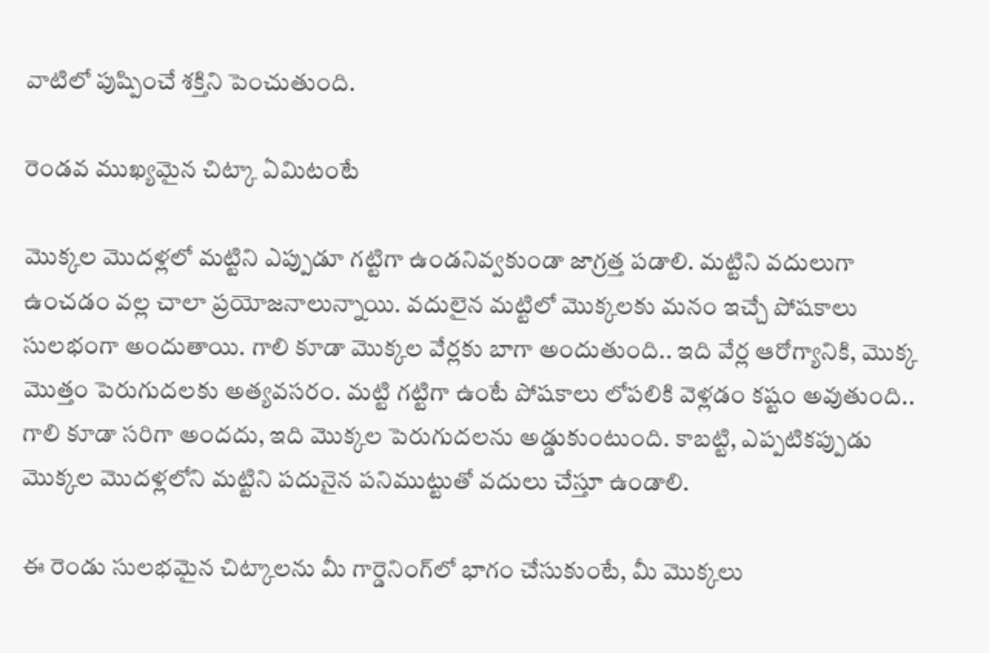వాటిలో పుష్పించే శక్తిని పెంచుతుంది.

రెండవ ముఖ్యమైన చిట్కా ఏమిటంటే

మొక్కల మొదళ్లలో మట్టిని ఎప్పుడూ గట్టిగా ఉండనివ్వకుండా జాగ్రత్త పడాలి. మట్టిని వదులుగా ఉంచడం వల్ల చాలా ప్రయోజనాలున్నాయి. వదులైన మట్టిలో మొక్కలకు మనం ఇచ్చే పోషకాలు సులభంగా అందుతాయి. గాలి కూడా మొక్కల వేర్లకు బాగా అందుతుంది.. ఇది వేర్ల ఆరోగ్యానికి, మొక్క మొత్తం పెరుగుదలకు అత్యవసరం. మట్టి గట్టిగా ఉంటే పోషకాలు లోపలికి వెళ్లడం కష్టం అవుతుంది.. గాలి కూడా సరిగా అందదు, ఇది మొక్కల పెరుగుదలను అడ్డుకుంటుంది. కాబట్టి, ఎప్పటికప్పుడు మొక్కల మొదళ్లలోని మట్టిని పదునైన పనిముట్టుతో వదులు చేస్తూ ఉండాలి.

ఈ రెండు సులభమైన చిట్కాలను మీ గార్డెనింగ్‌లో భాగం చేసుకుంటే, మీ మొక్కలు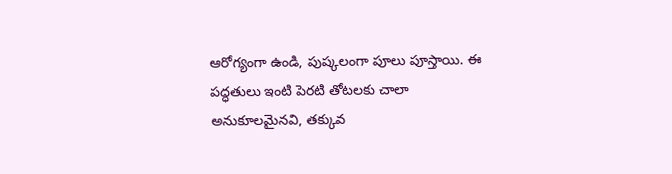ఆరోగ్యంగా ఉండి, పుష్కలంగా పూలు పూస్తాయి. ఈ పద్ధతులు ఇంటి పెరటి తోటలకు చాలా అనుకూలమైనవి, తక్కువ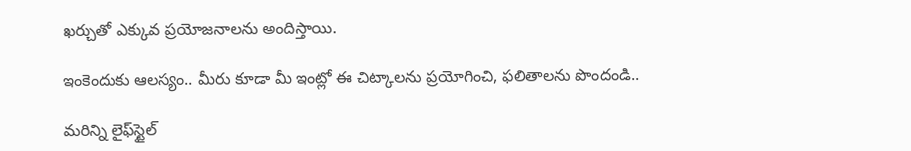ఖర్చుతో ఎక్కువ ప్రయోజనాలను అందిస్తాయి.

ఇంకెందుకు ఆలస్యం.. మీరు కూడా మీ ఇంట్లో ఈ చిట్కాలను ప్రయోగించి, ఫలితాలను పొందండి..

మరిన్ని లైఫ్‌స్టైల్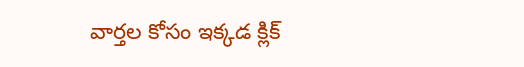వార్తల కోసం ఇక్కడ క్లిక్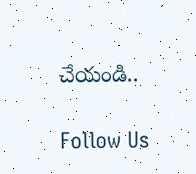చేయండి..

Follow Us